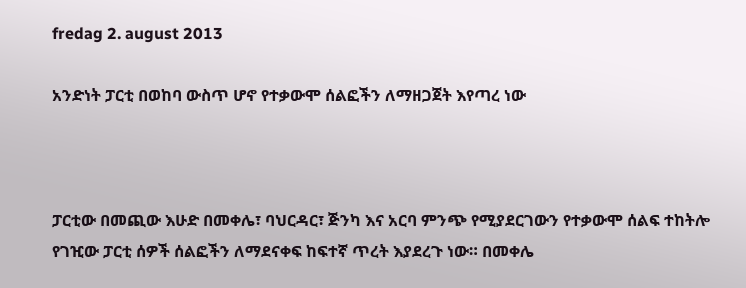fredag 2. august 2013

አንድነት ፓርቲ በወከባ ውስጥ ሆኖ የተቃውሞ ሰልፎችን ለማዘጋጀት እየጣረ ነው



ፓርቲው በመጪው እሁድ በመቀሌ፣ ባህርዳር፣ ጅንካ እና አርባ ምንጭ የሚያደርገውን የተቃውሞ ሰልፍ ተከትሎ የገዢው ፓርቲ ሰዎች ሰልፎችን ለማደናቀፍ ከፍተኛ ጥረት እያደረጉ ነው። በመቀሌ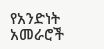የአንድነት አመራሮች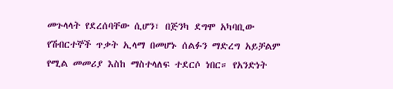መጉላላት የደረሰባቸው ሲሆን፣ በጅንካ ደግሞ አካባቢው የሽብርተኞች ጥቃት ኢላማ በመሆኑ ሰልፉን ማድረግ አይቻልም የሚል መመሪያ እስከ ማስተላለፍ ተደርሶ ነበር። የአንድነት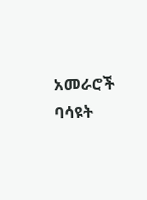አመራሮች ባሳዩት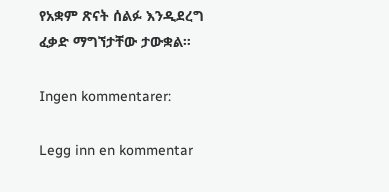የአቋም ጽናት ሰልፉ እንዲደረግ ፈቃድ ማግኘታቸው ታውቋል።

Ingen kommentarer:

Legg inn en kommentar